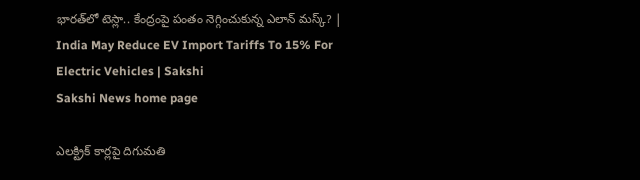భారత్‌లో టెస్లా.. కేంద్రంపై పంతం నెగ్గించుకున్న ఎలాన్‌ మస్క్‌? | India May Reduce EV Import Tariffs To 15% For Electric Vehicles | Sakshi
Sakshi News home page

ఎలక్ట్రిక్‌ కార్లపై దిగుమతి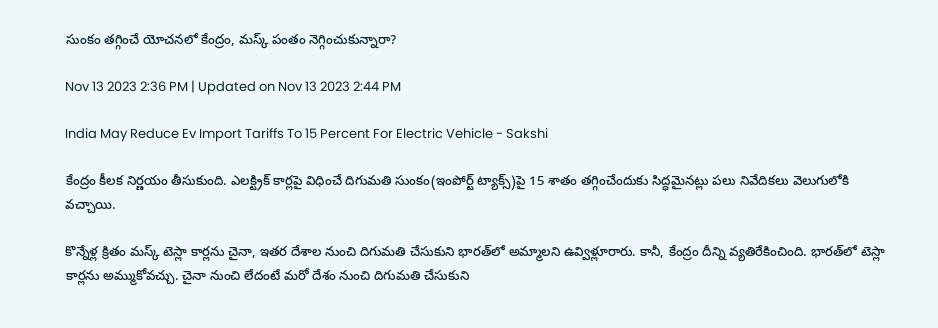సుంకం తగ్గించే యోచనలో కేంద్రం, మస్క్‌ పంతం నెగ్గించుకున్నారా?

Nov 13 2023 2:36 PM | Updated on Nov 13 2023 2:44 PM

India May Reduce Ev Import Tariffs To 15 Percent For Electric Vehicle - Sakshi

కేంద్రం కీలక నిర్ణయం తీసుకుంది. ఎలక్ట్రిక్‌ కార్లపై విధించే దిగుమతి సుంకం(ఇంపోర్ట్‌ ట్యాక్స్‌)పై 15 శాతం తగ్గించేందుకు సిద్ధమైనట్లు పలు నివేదికలు వెలుగులోకి వచ్చాయి.

కొన్నేళ్ల క్రితం మస్క్‌ టెస్లా కార్లను చైనా, ఇతర దేశాల నుంచి దిగుమతి చేసుకుని భారత్‌లో అమ్మాలని ఉవ్విళ్లూరారు. కానీ, కేంద్రం దీన్ని వ్యతిరేకించింది. భారత్‌లో టెస్లా కార్లను అమ్ముకోవచ్చు. చైనా నుంచి లేదంటే మరో దేశం నుంచి దిగుమతి చేసుకుని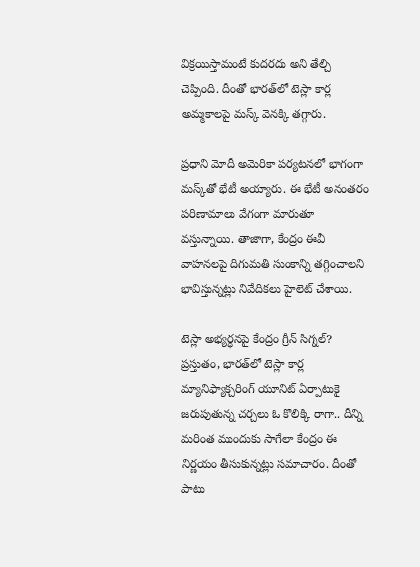విక్రయిస్తామంటే కుదరదు అని తేల్చి చెప్పింది. దీంతో భారత్‌లో టెస్లా కార్ల అమ్మకాలపై మస్క్‌ వెనక్కి తగ్గారు.

ప్రధాని మోదీ అమెరికా పర్యటనలో భాగంగా మస్క్‌తో భేటీ అయ్యారు. ఈ భేటీ అనంతరం పరిణామాలు వేగంగా మారుతూ వస్తున్నాయి. తాజాగా, కేంద్రం ఈవీ వాహనలపై దిగుమతి సుంకాన్ని తగ్గించాలని భావిస్తున్నట్లు నివేదికలు హైలెట్‌ చేశాయి.

టెస్లా అభ్యర్ధనపై కేంద్రం గ్రీన్‌ సిగ్నల్‌?
ప్రస్తుతం, భారత్‌లో టెస్లా కార్ల మ్యానిఫ్యాక్చరింగ్‌ యూనిట్‌ ఏర్పాటుకై జరుపుతున్న చర్చలు ఓ కొలిక్కి రాగా.. దీన్ని మరింత ముందుకు సాగేలా కేంద్రం ఈ నిర్ణయం తీసుకున్నట్లు సమాచారం. దీంతో పాటు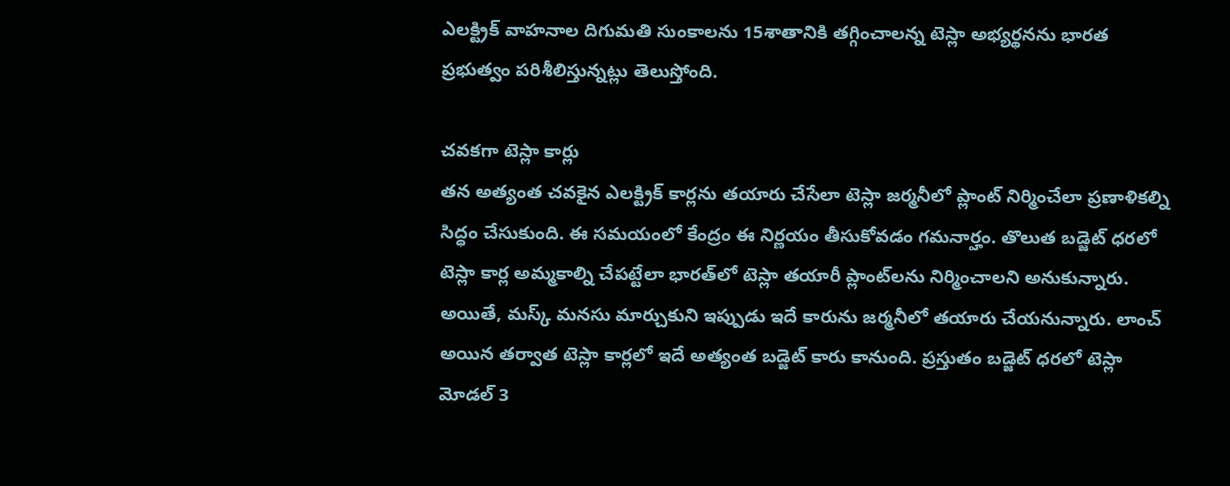ఎలక్ట్రిక్ వాహనాల దిగుమతి సుంకాలను 15శాతానికి తగ్గించాలన్న టెస్లా అభ్యర్థనను భారత ప్రభుత్వం పరిశీలిస్తున్నట్లు తెలుస్తోంది.

చవకగా టెస్లా కార్లు
తన అత్యంత చవకైన ఎలక్ట్రిక్ కార్లను తయారు చేసేలా టెస్లా జర్మనీలో ప్లాంట్‌ నిర్మించేలా ప్రణాళికల్ని సిద్ధం చేసుకుంది. ఈ సమయంలో కేంద్రం ఈ నిర్ణయం తీసుకోవడం గమనార్హం. తొలుత బడ్జెట్‌ ధరలో టెస్లా కార్ల అమ్మకాల్ని చేపట్టేలా భారత్‌లో టెస్లా తయారీ ప్లాంట్‌లను నిర్మించాలని అనుకున్నారు. అయితే, మస్క్‌ మనసు మార్చుకుని ఇప్పుడు ఇదే కారును జర్మనీలో తయారు చేయనున్నారు. లాంచ్ అయిన తర్వాత టెస్లా కార‍్లలో ఇదే అత్యంత బడ్జెట్‌ కారు కానుంది. ప్రస్తుతం బడ్జెట్‌ ధరలో టెస్లా మోడల్‌ 3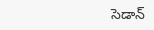సెడాన్‌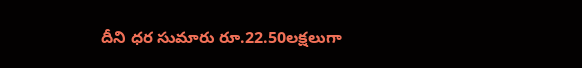దీని ధర సుమారు రూ.22.50లక్షలుగా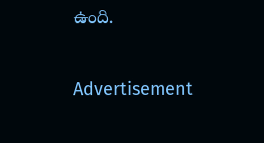ఉంది.

Advertisement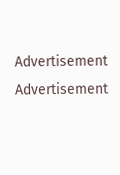Advertisement
Advertisement